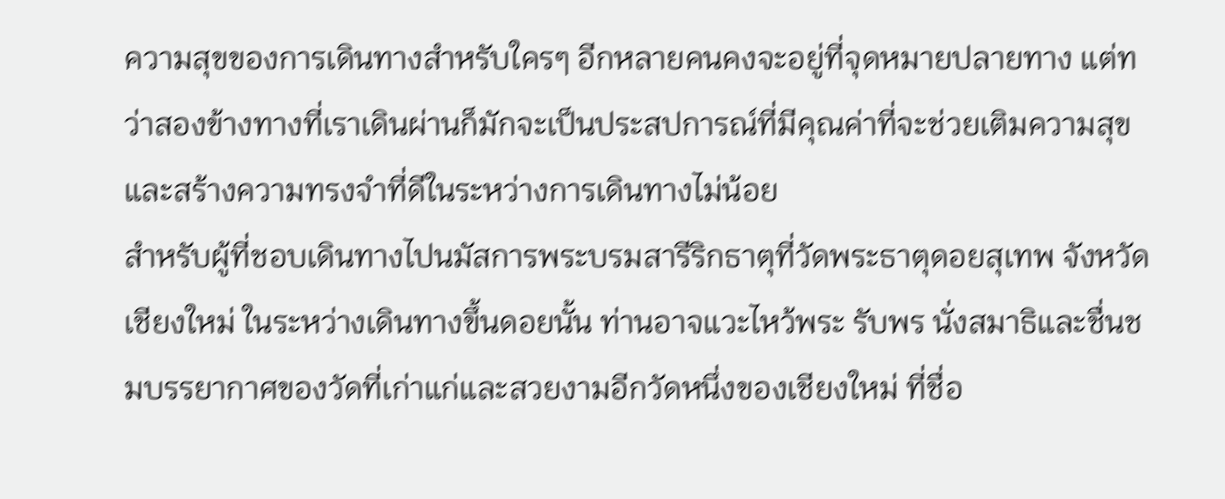ความสุขของการเดินทางสำหรับใครๆ อีกหลายคนคงจะอยู่ที่จุดหมายปลายทาง แต่ทว่าสองข้างทางที่เราเดินผ่านก็มักจะเป็นประสปการณ์ที่มีคุณค่าที่จะช่วยเติมความสุขและสร้างความทรงจำที่ดีในระหว่างการเดินทางไม่น้อย
สำหรับผู้ที่ชอบเดินทางไปนมัสการพระบรมสารีริกธาตุที่วัดพระธาตุดอยสุเทพ จังหวัดเชียงใหม่ ในระหว่างเดินทางขึ้นดอยนั้น ท่านอาจแวะไหว้พระ รับพร นั่งสมาธิและชื่นชมบรรยากาศของวัดที่เก่าแก่และสวยงามอีกวัดหนึ่งของเชียงใหม่ ที่ชื่อ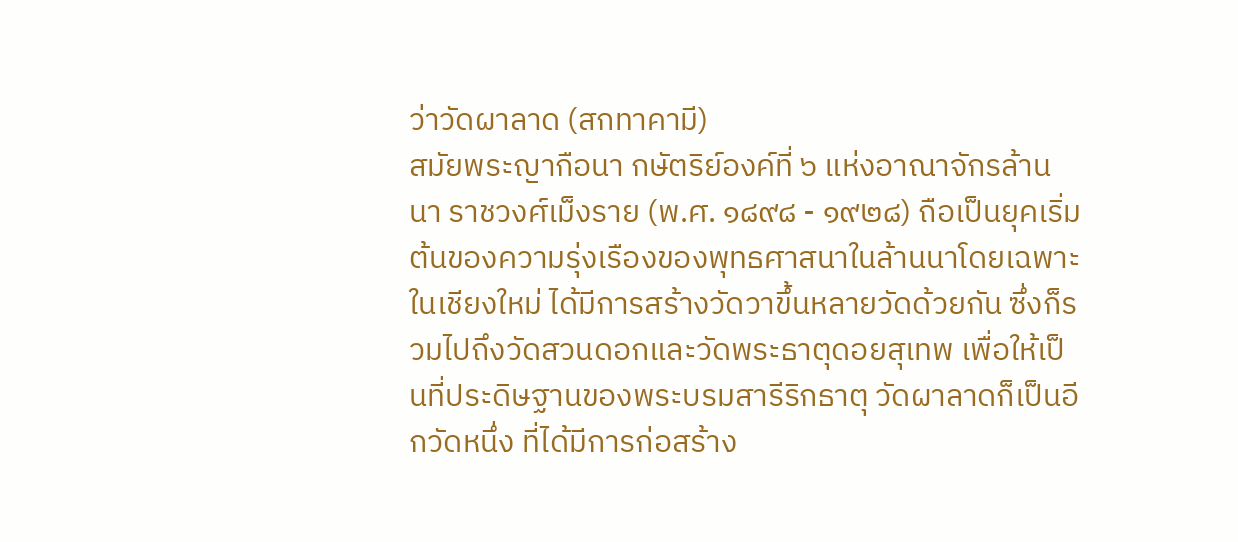ว่าวัดผาลาด (สกทาคามี)
สมัยพระญากือนา กษัตริย์องค์ที่ ๖ แห่งอาณาจักรล้านนา ราชวงศ์เม็งราย (พ.ศ. ๑๘๙๘ - ๑๙๒๘) ถือเป็นยุคเริ่มต้นของความรุ่งเรืองของพุทธศาสนาในล้านนาโดยเฉพาะในเชียงใหม่ ได้มีการสร้างวัดวาขึ้นหลายวัดด้วยกัน ซึ่งก็รวมไปถึงวัดสวนดอกและวัดพระธาตุดอยสุเทพ เพื่อให้เป็นที่ประดิษฐานของพระบรมสารีริกธาตุ วัดผาลาดก็เป็นอีกวัดหนึ่ง ที่ได้มีการก่อสร้าง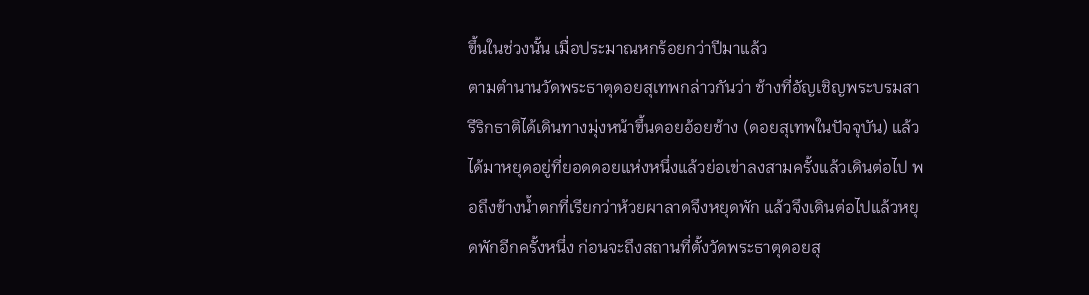ขึ้นในช่วงนั้น เมื่อประมาณหกร้อยกว่าปีมาแล้ว
ตามตำนานวัดพระธาตุดอยสุเทพกล่าวกันว่า ช้างที่อัญเชิญพระบรมสารีริกธาติได้เดินทางมุ่งหน้าขึ้นดอยอ้อยช้าง (ดอยสุเทพในปัจจุบัน) แล้วได้มาหยุดอยู่ที่ยอดดอยแห่งหนึ่งแล้วย่อเข่าลงสามครั้งแล้วเดินต่อไป พอถึงข้างน้ำตกที่เรียกว่าห้วยผาลาดจึงหยุดพัก แล้วจึงเดินต่อไปแล้วหยุดพักอีกครั้งหนึ่ง ก่อนจะถึงสถานที่ตั้งวัดพระธาตุดอยสุ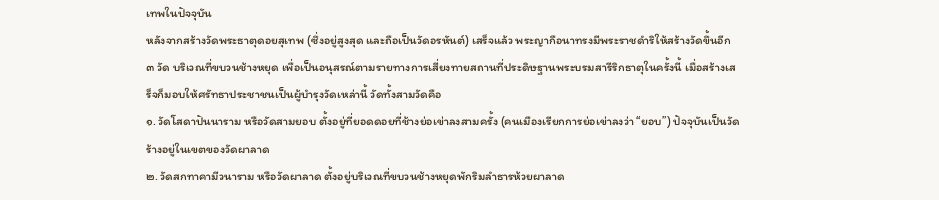เทพในปัจจุบัน
หลังจากสร้างวัดพระธาตุดอยสุเทพ (ซึ่งอยู่สูงสุด และถือเป็นวัดอรหันต์) เสร็จแล้ว พระญากือนาทรงมีพระราชดำริให้สร้างวัดขึ้นอีก ๓ วัด บริเวณที่ขบวนช้างหยุด เพื่อเป็นอนุสรณ์ตามรายทางการเสี่ยงทายสถานที่ประดิษฐานพระบรมสารีริกธาตุในครั้งนี้ เมื่อสร้างเสร็จก็มอบให้ศรัทธาประชาชนเป็นผู้บำรุงวัดเหล่านี้ วัดทั้งสามวัดคือ
๑. วัดโสดาปันนาราม หรือวัดสามยอบ ตั้งอยู่ที่ยอดดอยที่ช้างย่อเข่าลงสามครั้ง (คนเมืองเรียกการย่อเข่าลงว่า “ยอบ”) ปัจจุบันเป็นวัดร้างอยู่ในเขตของวัดผาลาด
๒. วัดสกทาคามีวนาราม หรือวัดผาลาด ตั้งอยู่บริเวณที่ขบวนช้างหยุดพักริมลำธารห้วยผาลาด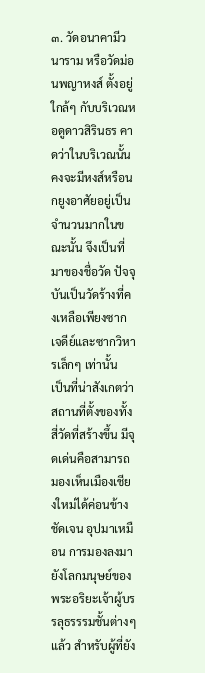๓. วัดอนาคามีวนาราม หรือวัดม่อนพญาหงส์ ตั้งอยู่ใกล้ๆ กับบริเวณหอดูดาวสิรินธร คาดว่าในบริเวณนั้นคงจะมีหงส์หรือนกยูงอาศัยอยู่เป็นจำนวนมากในขณะนั้น จึงเป็นที่มาของชื่อวัด ปัจจุบันเป็นวัดร้างที่คงเหลือเพียงซากเจดีย์และซากวิหารเล็กๆ เท่านั้น
เป็นที่น่าสังเกตว่าสถานที่ตั้งของทั้งสี่วัดที่สร้างขึ้น มีจุดเด่นคือสามารถมองเห็นเมืองเชียงใหม่ได้ค่อนข้างชัดเจน อุปมาเหมือน การมองลงมายังโลกมนุษย์ของพระอริยะเจ้าผู้บรรลุธรรรมชั้นต่างๆ แล้ว สำหรับผู้ที่ยัง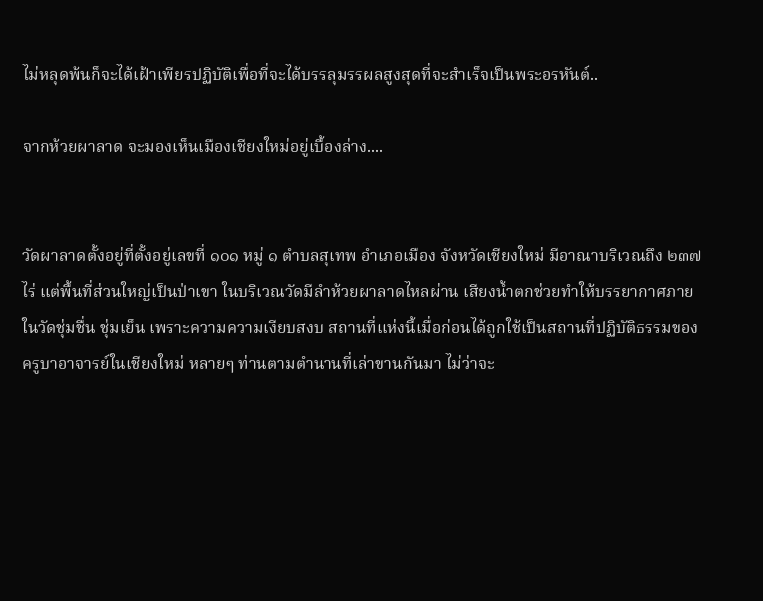ไม่หลุดพ้นก็จะได้เฝ้าเพียรปฏิบัติเพื่อที่จะได้บรรลุมรรผลสูงสุดที่จะสำเร็จเป็นพระอรหันต์..

จากห้วยผาลาด จะมองเห็นเมืองเชียงใหม่อยู่เบื้องล่าง....


วัดผาลาดตั้งอยู่ที่ตั้งอยู่เลขที่ ๑๐๑ หมู่ ๑ ตำบลสุเทพ อำเภอเมือง จังหวัดเชียงใหม่ มีอาณาบริเวณถึง ๒๓๗ ไร่ แต่พื้นที่ส่วนใหญ่เป็นป่าเขา ในบริเวณวัดมีลำห้วยผาลาดไหลผ่าน เสียงน้ำตกช่วยทำให้บรรยากาศภายในวัดชุ่มชื่น ชุ่มเย็น เพราะความความเงียบสงบ สถานที่แห่งนี้เมื่อก่อนได้ถูกใช้เป็นสถานที่ปฏิบัติธรรมของครูบาอาจารย์ในเชียงใหม่ หลายๆ ท่านตามตำนานที่เล่าขานกันมา ไม่ว่าจะ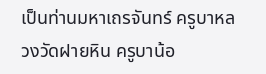เป็นท่านมหาเถรจันทร์ ครูบาหลวงวัดฝายหิน ครูบาน้อ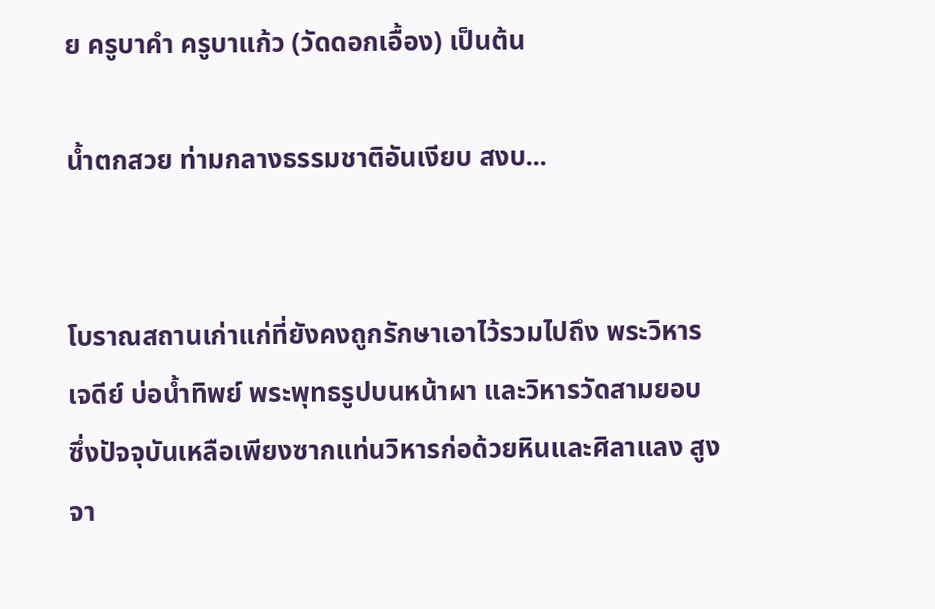ย ครูบาคำ ครูบาแก้ว (วัดดอกเอื้อง) เป็นต้น

น้ำตกสวย ท่ามกลางธรรมชาติอันเงียบ สงบ...


โบราณสถานเก่าแก่ที่ยังคงถูกรักษาเอาไว้รวมไปถึง พระวิหาร เจดีย์ บ่อน้ำทิพย์ พระพุทธรูปบนหน้าผา และวิหารวัดสามยอบ ซึ่งปัจจุบันเหลือเพียงซากแท่นวิหารก่อด้วยหินและศิลาแลง สูงจา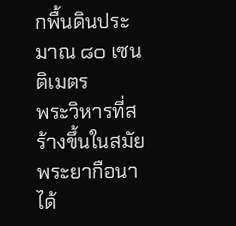กพื้นดินประมาณ ๘๐ เซนติเมตร
พระวิหารที่สร้างขึ้นในสมัยพระยากือนาได้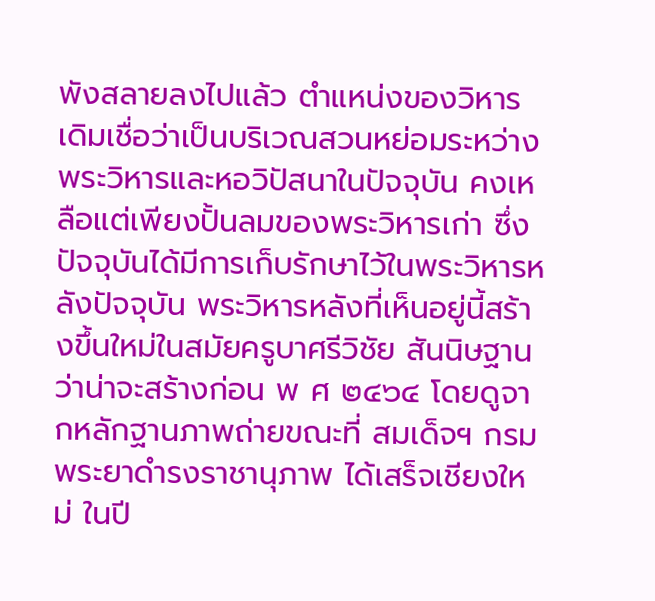พังสลายลงไปแล้ว ตำแหน่งของวิหารเดิมเชื่อว่าเป็นบริเวณสวนหย่อมระหว่างพระวิหารและหอวิปัสนาในปัจจุบัน คงเหลือแต่เพียงปั้นลมของพระวิหารเก่า ซึ่งปัจจุบันได้มีการเก็บรักษาไว้ในพระวิหารหลังปัจจุบัน พระวิหารหลังที่เห็นอยู่นี้สร้างขึ้นใหม่ในสมัยครูบาศรีวิชัย สันนิษฐานว่าน่าจะสร้างก่อน พ ศ ๒๔๖๔ โดยดูจากหลักฐานภาพถ่ายขณะที่ สมเด็จฯ กรมพระยาดำรงราชานุภาพ ได้เสร็จเชียงใหม่ ในปี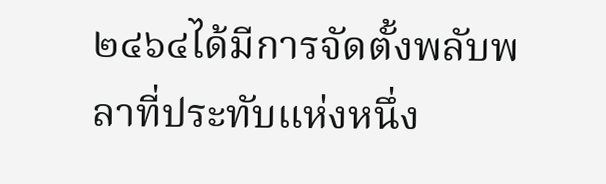๒๔๖๔ได้มีการจัดตั้งพลับพลาที่ประทับแห่งหนึ่ง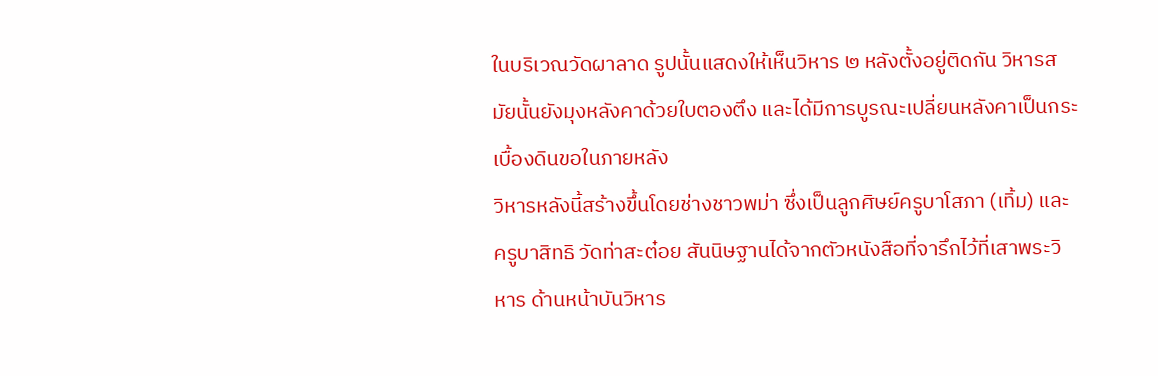ในบริเวณวัดผาลาด รูปนั้นแสดงให้เห็นวิหาร ๒ หลังตั้งอยู่ติดกัน วิหารสมัยนั้นยังมุงหลังคาด้วยใบตองตึง และได้มีการบูรณะเปลี่ยนหลังคาเป็นกระเบื้องดินขอในภายหลัง
วิหารหลังนี้สร้างขึ้นโดยช่างชาวพม่า ซึ่งเป็นลูกศิษย์ครูบาโสภา (เทิ้ม) และครูบาสิทธิ วัดท่าสะต๋อย สันนิษฐานได้จากตัวหนังสือที่จารึกไว้ที่เสาพระวิหาร ด้านหน้าบันวิหาร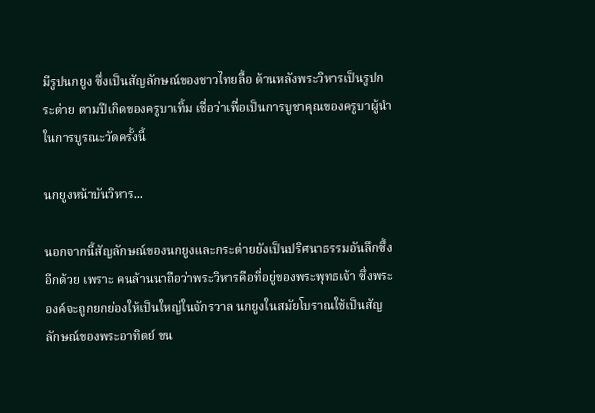มีรูปนกยูง ซึ่งเป็นสัญลักษณ์ของชาวไทยลื้อ ด้านหลังพระวิหารเป็นรูปกระต่าย ตามปีเกิดของครูบาเทิ้ม เชื่อว่าเพื่อเป็นการบูชาคุณของครูบาผู้นำในการบูรณะวัดครั้งนี้

นกยูงหน้าบันวิหาร...

นอกจากนี้สัญลักษณ์ของนกยูงและกระต่ายยังเป็นปริศนาธรรมอันลึกซึ้งอีกด้วย เพราะ คนล้านนาถือว่าพระวิหารคือที่อยู่ของพระพุทธเจ้า ซึ่งพระองค์จะถูกยกย่องให้เป็นใหญ่ในจักรวาล นกยูงในสมัยโบราณใช้เป็นสัญลักษณ์ของพระอาทิตย์ ขน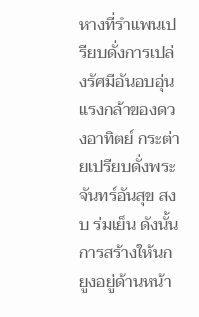หางที่รำแพนเปรียบดั่งการเปล่งรัศมีอันอบอุ่น แรงกล้าของดวงอาทิตย์ กระต่ายเปรียบดั่งพระจันทร์อันสุข สงบ ร่มเย็น ดังนั้นการสร้างให้นกยูงอยู่ด้านหน้า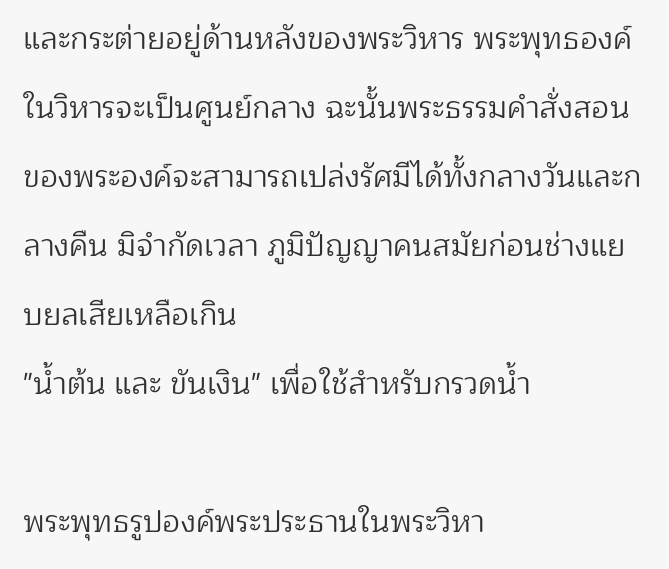และกระต่ายอยู่ด้านหลังของพระวิหาร พระพุทธองค์ในวิหารจะเป็นศูนย์กลาง ฉะนั้นพระธรรมคำสั่งสอนของพระองค์จะสามารถเปล่งรัศมีได้ทั้งกลางวันและกลางคืน มิจำกัดเวลา ภูมิปัญญาคนสมัยก่อนช่างแยบยลเสียเหลือเกิน
"น้ำต้น และ ขันเงิน" เพื่อใช้สำหรับกรวดน้ำ

พระพุทธรูปองค์พระประธานในพระวิหา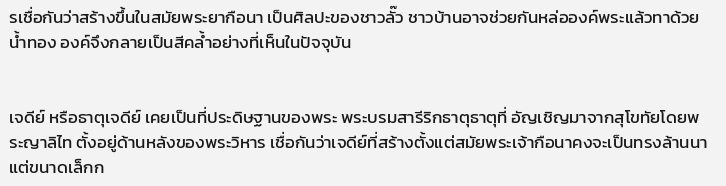รเชื่อกันว่าสร้างขึ้นในสมัยพระยากือนา เป็นศิลปะของชาวลั๊ว ชาวบ้านอาจช่วยกันหล่อองค์พระแล้วทาด้วยน้ำทอง องค์จึงกลายเป็นสีคล้ำอย่างที่เห็นในปัจจุบัน


เจดีย์ หรือธาตุเจดีย์ เคยเป็นที่ประดิษฐานของพระ พระบรมสารีริกธาตุธาตุที่ อัญเชิญมาจากสุโขทัยโดยพระญาลิไท ตั้งอยู่ด้านหลังของพระวิหาร เชื่อกันว่าเจดีย์ที่สร้างตั้งแต่สมัยพระเจ้ากือนาคงจะเป็นทรงล้านนา แต่ขนาดเล็กก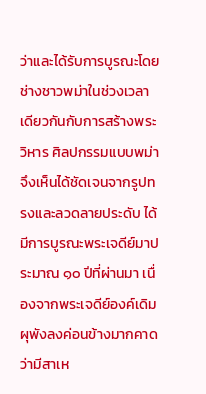ว่าและได้รับการบูรณะโดยช่างชาวพม่าในช่วงเวลาเดียวกันกับการสร้างพระวิหาร ศิลปกรรมแบบพม่าจึงเห็นได้ชัดเจนจากรูปทรงและลวดลายประดับ ได้มีการบูรณะพระเจดีย์มาประมาณ ๑๐ ปีที่ผ่านมา เนื่องจากพระเจดีย์องค์เดิมผุพังลงค่อนข้างมากคาดว่ามีสาเห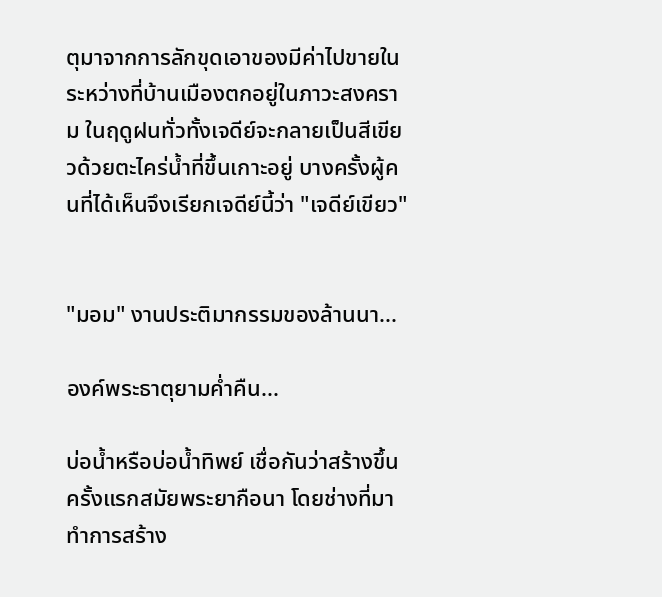ตุมาจากการลักขุดเอาของมีค่าไปขายในระหว่างที่บ้านเมืองตกอยู่ในภาวะสงคราม ในฤดูฝนทั่วทั้งเจดีย์จะกลายเป็นสีเขียวด้วยตะไคร่น้ำที่ขึ้นเกาะอยู่ บางครั้งผู้คนที่ได้เห็นจึงเรียกเจดีย์นี้ว่า "เจดีย์เขียว"


"มอม" งานประติมากรรมของล้านนา...

องค์พระธาตุยามค่ำคืน...

บ่อน้ำหรือบ่อน้ำทิพย์ เชื่อกันว่าสร้างขึ้นครั้งแรกสมัยพระยากือนา โดยช่างที่มาทำการสร้าง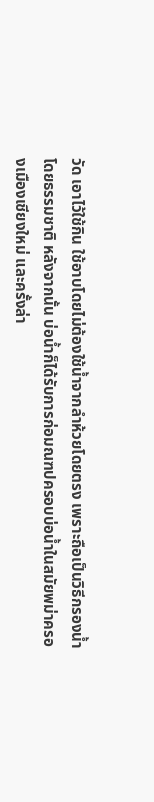วัด เอาไว้ใช้กิน ใช้อาบโดยไม่ต้องใช้น้ำจากลำห้วยโดยตรง เพราะถือเป็นวิธีกรองน้ำโดยธรรมชาติ หลังจากนั้น บ่อน้ำก็ได้รับการก่อมณฑปครอบบ่อน้ำในสมัยพม่าครองเมืองเชียงใหม่ และครั้งล่า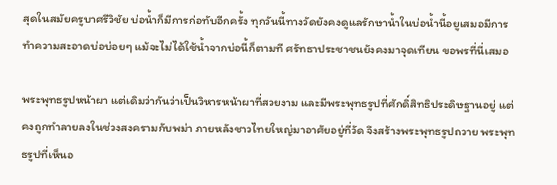สุดในสมัยครูบาศรีวิชัย บ่อน้ำก็มีการก่อทับอีกครั้ง ทุกวันนี้ทางวัดยังคงดูแลรักษาน้ำในบ่อน้ำนี้อยูเสมอมีการทำความสะอาดบ่อบ่อยๆ แม้จะไม่ได้ใช้น้ำจากบ่อนี้ก็ตามที ศรัทธาประชาชนยังคงมาจุดเทียน ขอพรที่นี่เสมอ

พระพุทธรูปหน้าผา แต่เดิมว่ากันว่าเป็นวิหารหน้าผาที่สวยงาม และมีพระพุทธรูปที่ศักดิ์สิทธิประดิษฐานอยู่ แต่คงถูกทำลายลงในช่วงสงครามกับพม่า ภายหลังชาวไทยใหญ่มาอาศัยอยู่ที่วัด จึงสร้างพระพุทธรูปถวาย พระพุทธรูปที่เห็นอ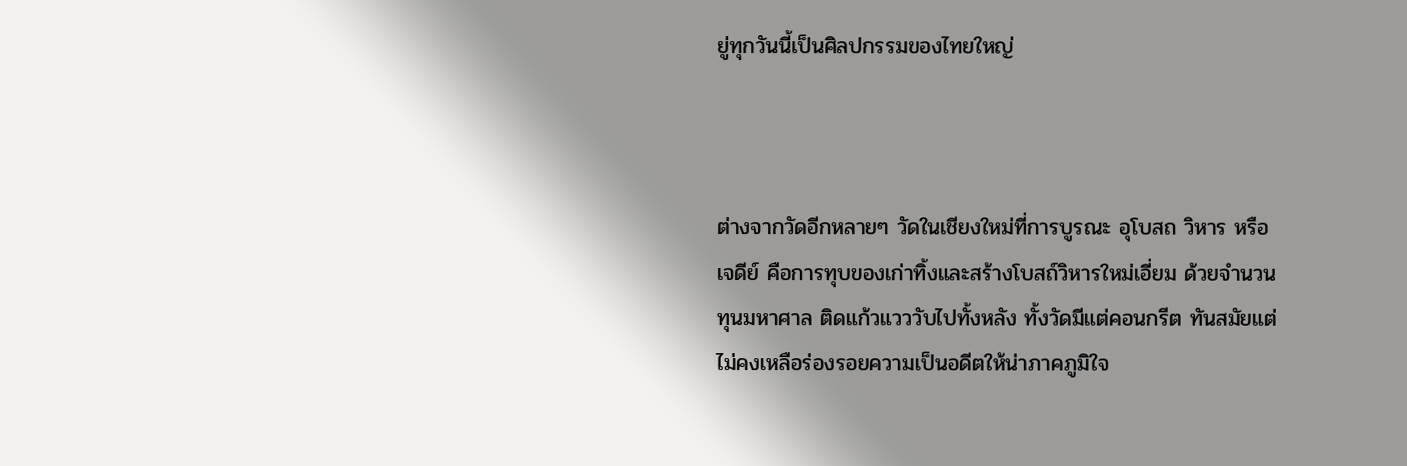ยู่ทุกวันนี้เป็นศิลปกรรมของไทยใหญ่



ต่างจากวัดอีกหลายๆ วัดในเชียงใหม่ที่การบูรณะ อุโบสถ วิหาร หรือเจดีย์ คือการทุบของเก่าทิ้งและสร้างโบสถ์วิหารใหม่เอี่ยม ด้วยจำนวนทุนมหาศาล ติดแก้วแวววับไปทั้งหลัง ทั้งวัดมีแต่คอนกรีต ทันสมัยแต่ไม่คงเหลือร่องรอยความเป็นอดีตให้น่าภาคภูมิใจ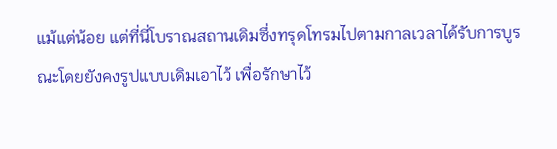แม้แต่น้อย แต่ที่นี่โบราณสถานเดิมซึ่งทรุดโทรมไปตามกาลเวลาได้รับการบูรณะโดยยังคงรูปแบบเดิมเอาไว้ เพื่อรักษาไว้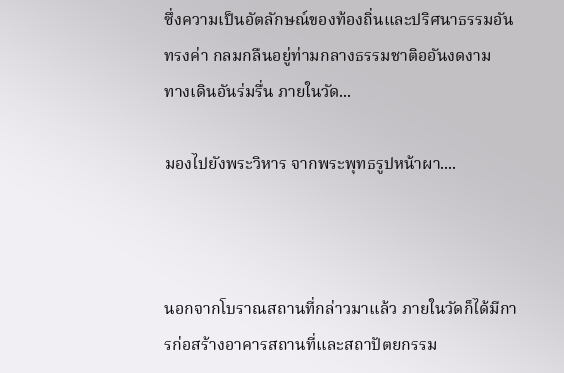ซึ่งความเป็นอัตลักษณ์ของท้องถิ่นและปริศนาธรรมอันทรงค่า กลมกลืนอยู่ท่ามกลางธรรมชาติออันงดงาม
ทางเดินอันร่มรื่น ภายในวัด...

มองไปยังพระวิหาร จากพระพุทธรูปหน้าผา....



นอกจากโบราณสถานที่กล่าวมาแล้ว ภายในวัดก็ได้มีการก่อสร้างอาคารสถานที่และสถาปัตยกรรม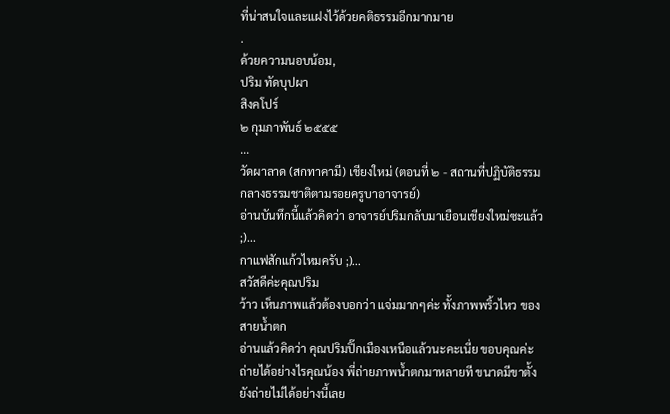ที่น่าสนใจและแฝงไว้ด้วยคติธรรมอีกมากมาย
.
ด้วยความนอบน้อม,
ปริม ทัดบุปผา
สิงคโปร์
๒ กุมภาพันธ์ ๒๕๕๕
...
วัดผาลาด (สกทาคามี) เชียงใหม่ (ตอนที่ ๒ - สถานที่ปฏิบัติธรรมกลางธรรมชาติตามรอยครูบาอาจารย์)
อ่านบันทึกนี้แล้วคิดว่า อาจารย์ปริมกลับมาเยือนเชียงใหม่ซะแล้ว ;)...
กาแฟสักแก้วไหมครับ ;)...
สวัสดีค่ะคุณปริม
ว้าว เห็นภาพแล้วต้องบอกว่า แจ่มมากๆค่ะ ทั้งภาพพริ้วไหว ของสายน้ำตก
อ่านแล้วคิดว่า คุณปริมปิ๊กเมืองเหนือแล้วนะคะเนี่ย ขอบคุณค่ะ
ถ่ายได้อย่างไรคุณน้อง พี่ถ่ายภาพน้ำตกมาหลายที ขนาดมีขาตั้งยังถ่ายไม่ได้อย่างนี้เลย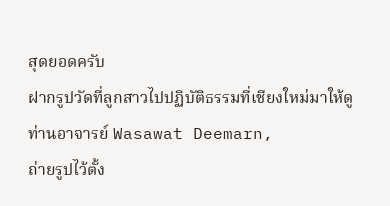สุดยอดครับ
ฝากรูปวัดที่ลูกสาวไปปฏิบัติธรรมที่เชียงใหม่มาให้ดู
ท่านอาจารย์ Wasawat Deemarn,
ถ่ายรูปไว้ตั้ง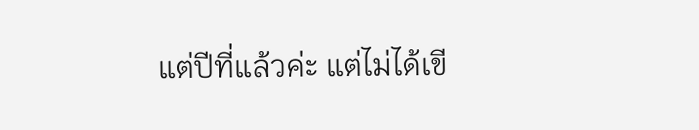แต่ปีที่แล้วค่ะ แต่ไม่ได้เขี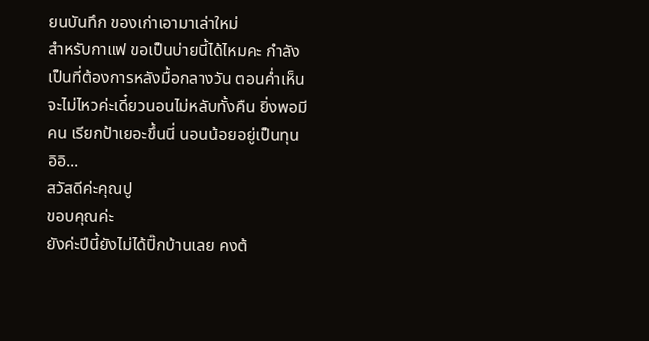ยนบันทึก ของเก่าเอามาเล่าใหม่
สำหรับกาแฟ ขอเป็นบ่ายนี้ได้ไหมคะ กำลังเป็นที่ต้องการหลังมื้อกลางวัน ตอนค่ำเห็นจะไม่ไหวค่ะเดี๋ยวนอนไม่หลับทั้งคืน ยิ่งพอมีคน เรียกป้าเยอะขึ้นนี่ นอนน้อยอยู่เป็นทุน อิอิ...
สวัสดีค่ะคุณปู
ขอบคุณค่ะ
ยังค่ะปีนี้ยังไม่ได้ปิ๊กบ้านเลย คงต้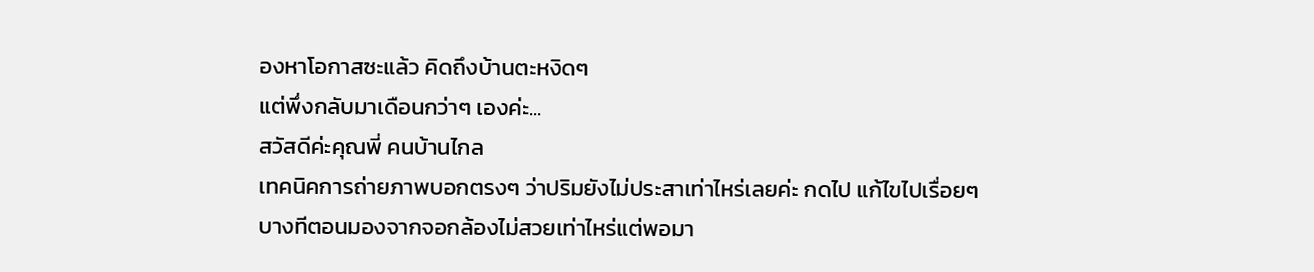องหาโอกาสซะแล้ว คิดถึงบ้านตะหงิดๆ
แต่พึ่งกลับมาเดือนกว่าๆ เองค่ะ...
สวัสดีค่ะคุณพี่ คนบ้านไกล
เทคนิคการถ่ายภาพบอกตรงๆ ว่าปริมยังไม่ประสาเท่าไหร่เลยค่ะ กดไป แก้ไขไปเรื่อยๆ
บางทีตอนมองจากจอกล้องไม่สวยเท่าไหร่แต่พอมา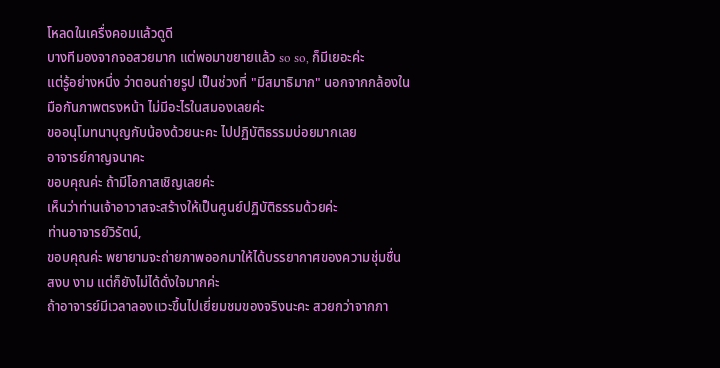โหลดในเครื่งคอมแล้วดูดี
บางทีมองจากจอสวยมาก แต่พอมาขยายแล้ว so so, ก็มีเยอะค่ะ
แต่รู้อย่างหนึ่ง ว่าตอนถ่ายรูป เป็นช่วงที่ "มีสมาธิมาก" นอกจากกล้องในมือกันภาพตรงหน้า ไม่มีอะไรในสมองเลยค่ะ
ขออนุโมทนาบุญกับน้องด้วยนะคะ ไปปฏิบัติธรรมบ่อยมากเลย
อาจารย์กาญจนาคะ
ขอบคุณค่ะ ถ้ามีโอกาสเชิญเลยค่ะ
เห็นว่าท่านเจ้าอาวาสจะสร้างให้เป็นศูนย์ปฏิบัติธรรมด้วยค่ะ
ท่านอาจารย์วิรัตน์,
ขอบคุณค่ะ พยายามจะถ่ายภาพออกมาให้ได้บรรยากาศของความชุ่มชื่น สงบ งาม แต่ก็ยังไม่ได้ดั่งใจมากค่ะ
ถ้าอาจารย์มีเวลาลองแวะขึ้นไปเยี่ยมชมของจริงนะคะ สวยกว่าจากภา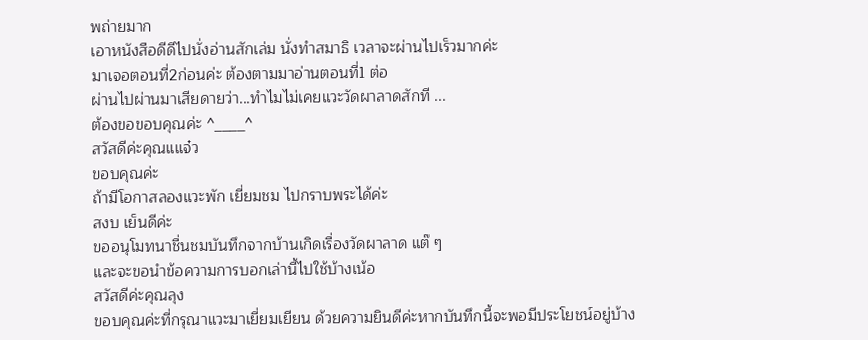พถ่ายมาก
เอาหนังสือดีดีไปนั่งอ่านสักเล่ม นั่งทำสมาธิ เวลาจะผ่านไปเร็วมากค่ะ
มาเจอตอนที่2ก่อนค่ะ ต้องตามมาอ่านตอนที่1 ต่อ
ผ่านไปผ่านมาเสียดายว่า...ทำไมไม่เคยแวะวัดผาลาดสักที ...
ต้องขอขอบคุณค่ะ ^____^
สวัสดีค่ะคุณแแจ๋ว
ขอบคุณค่ะ
ถ้ามีโอกาสลองแวะพัก เยี่ยมชม ไปกราบพระได้ค่ะ
สงบ เย็นดีค่ะ
ขออนุโมทนาชื่นชมบันทึกจากบ้านเกิดเรื่องวัดผาลาด แต๊ ๆ
และจะขอนำข้อความการบอกเล่านี้ไปใช้บ้างเน้อ
สวัสดีค่ะคุณลุง
ขอบคุณค่ะที่กรุณาแวะมาเยี่ยมเยียน ด้วยความยินดีค่ะหากบันทึกนี้จะพอมีประโยชน์อยู่บ้าง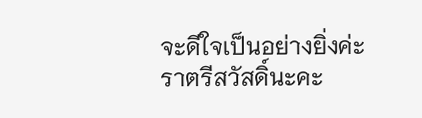จะดีใจเป็นอย่างยิ่งค่ะ
ราตรีสวัสดิ์นะคะ